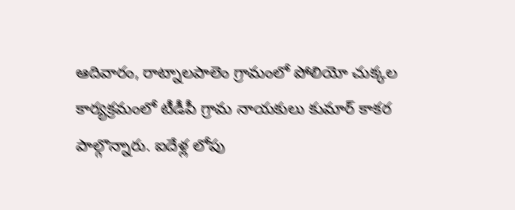ఆదివారం, రాట్నాలపాలెం గ్రామంలో పోలియో చుక్కల కార్యక్రమంలో టీడీపీ గ్రామ నాయకులు కుమార్ కాకర పాల్గొన్నారు. ఐదేళ్ల లోపు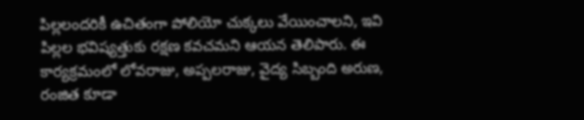పిల్లలందరికీ ఉచితంగా పోలియో చుక్కలు వేయించాలని, ఇవి పిల్లల భవిష్యత్తుకు రక్షణ కవచమని ఆయన తెలిపారు. ఈ కార్యక్రమంలో లోవరాజు, అప్పలరాజు, వైద్య సిబ్బంది అరుణ, రంజిత కూడా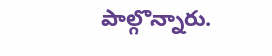పాల్గొన్నారు.